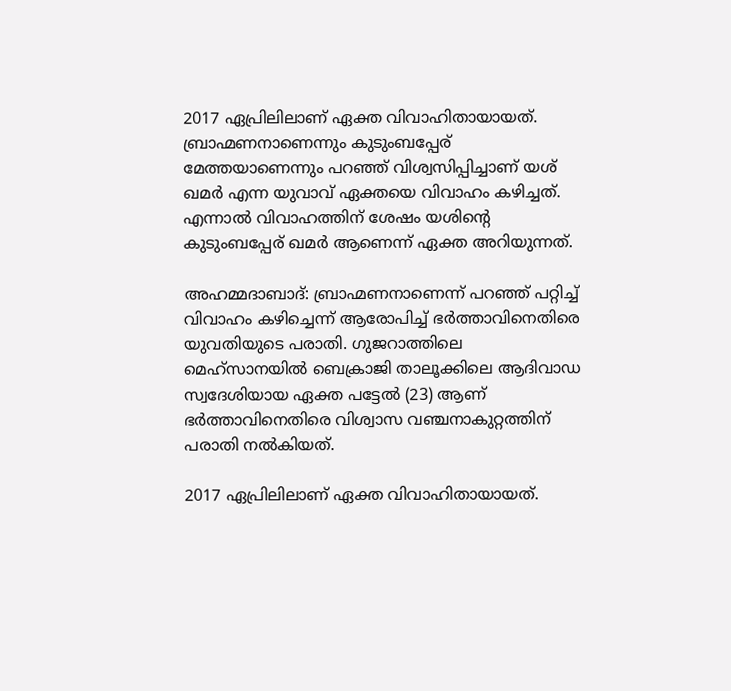2017 ഏപ്രിലിലാണ് ഏക്ത വിവാഹിതായായത്. ബ്രാഹ്മണനാണെന്നും കുടുംബപ്പേര്‌ മേത്തയാണെന്നും പറഞ്ഞ് വിശ്വസിപ്പിച്ചാണ് യശ് ഖമർ എന്ന യുവാവ് ഏക്തയെ വിവാഹം കഴിച്ചത്. എന്നാൽ വിവാഹത്തിന് ശേഷം യശിന്റെ കുടുംബപ്പേര്‌ ഖമർ ആണെന്ന് ഏക്ത അറിയുന്നത്.

അഹമ്മദാബാദ്: ബ്രാഹ്മണനാണെന്ന് പറഞ്ഞ് പറ്റിച്ച് വിവാഹം കഴിച്ചെന്ന് ആരോപിച്ച് ഭർത്താവിനെതിരെ യുവതിയുടെ പരാതി. ഗുജറാത്തിലെ മെഹ്സാനയിൽ ബെക്രാജി താലൂക്കിലെ ആദിവാഡ സ്വദേശിയായ ഏക്ത പട്ടേൽ (23) ആണ് ഭർത്താവിനെതിരെ വിശ്വാസ വഞ്ചനാകുറ്റത്തിന് പരാതി നൽകിയത്.

2017 ഏപ്രിലിലാണ് ഏക്ത വിവാഹിതായായത്.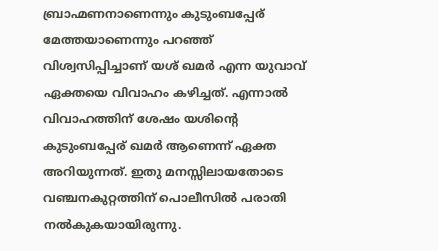ബ്രാഹ്മണനാണെന്നും കുടുംബപ്പേര്‌ മേത്തയാണെന്നും പറഞ്ഞ് വിശ്വസിപ്പിച്ചാണ് യശ് ഖമർ എന്ന യുവാവ് ഏക്തയെ വിവാഹം കഴിച്ചത്. എന്നാൽ വിവാഹത്തിന് ശേഷം യശിന്റെ കുടുംബപ്പേര്‌ ഖമർ ആണെന്ന് ഏക്ത അറിയുന്നത്. ഇതു മനസ്സിലായതോടെ വഞ്ചനകുറ്റത്തിന് പൊലീസിൽ പരാതി നൽകുകയായിരുന്നു.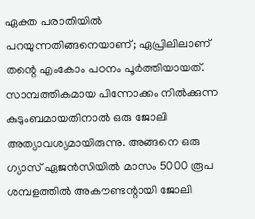ഏക്ത പരാതിയിൽ പറയുന്നതിങ്ങനെയാണ്; ഏപ്രിലിലാണ് തന്റെ എംകോം പഠനം പൂർത്തിയായത്. സാമ്പത്തികമായ പിന്നോക്കം നിൽക്കുന്ന കുടുംബമായതിനാൽ ഒരു ജോലി അത്യാവശ്യമായിരുന്നു. അങ്ങനെ ഒരു ഗ്യാസ് ഏജൻസിയിൽ മാസം 5000 രൂപ ശമ്പളത്തിൽ അകൗണ്ടന്റായി ജോലി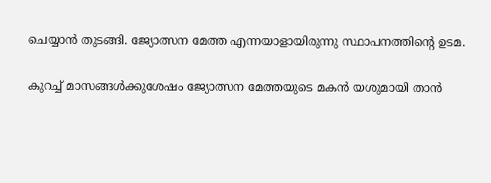ചെയ്യാൻ തുടങ്ങി. ജ്യോത്സന മേത്ത എന്നയാളായിരുന്നു സ്ഥാപനത്തിന്റെ ഉടമ.

കുറച്ച് മാസങ്ങൾക്കുശേഷം ജ്യോത്സന മേത്തയുടെ മകൻ യശുമായി താൻ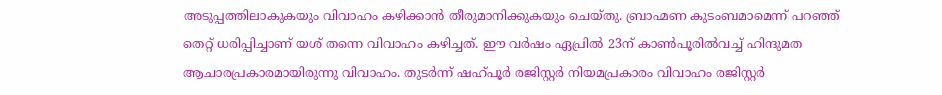അടുപ്പത്തിലാകുകയും വിവാഹം കഴിക്കാൻ തീരുമാനിക്കുകയും ചെയ്തു. ബ്രാഹ്മണ കുടംബമാമെന്ന് പറഞ്ഞ് തെറ്റ് ധരിപ്പിച്ചാണ് യശ് തന്നെ വിവാഹം കഴിച്ചത്. ഈ വർഷം ഏപ്രിൽ 23ന് കാൺപൂരിൽവച്ച് ഹിന്ദുമത ആചാരപ്രകാരമായിരുന്നു വിവാഹം. തുടർന്ന് ഷഹ്പൂർ രജിസ്റ്റർ നിയമപ്രകാരം വിവാഹം രജിസ്റ്റർ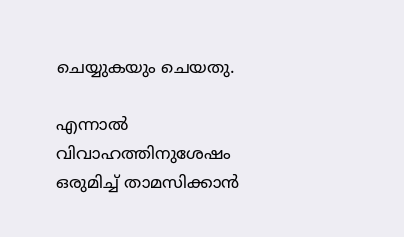ചെയ്യുകയും ചെയതു.

എന്നാൽ വിവാഹത്തിനുശേഷം ഒരുമിച്ച് താമസിക്കാൻ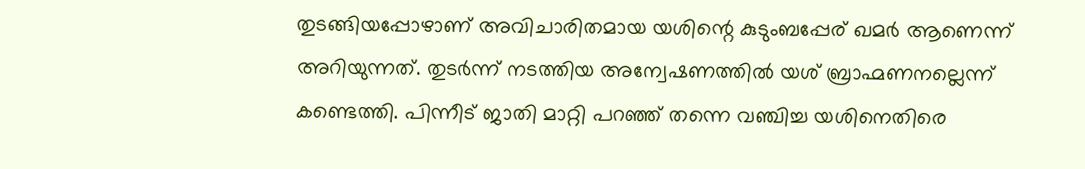തുടങ്ങിയപ്പോഴാണ് അവിചാരിതമായ യശിന്റെ കുടുംബപ്പേര് ഖമർ ആണെന്ന് അറിയുന്നത്. തുടർന്ന് നടത്തിയ അന്വേഷണത്തിൽ യശ് ബ്രാഹ്മണനല്ലെന്ന് കണ്ടെത്തി. പിന്നീട് ജാതി മാറ്റി പറഞ്ഞ് തന്നെ വഞ്ചിച്ച യശിനെതിരെ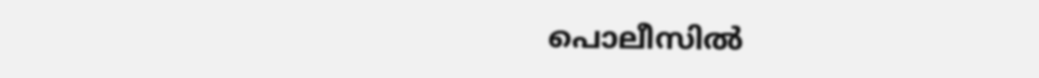പൊലീസിൽ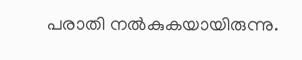പരാതി നൽകുകയായിരുന്നു.